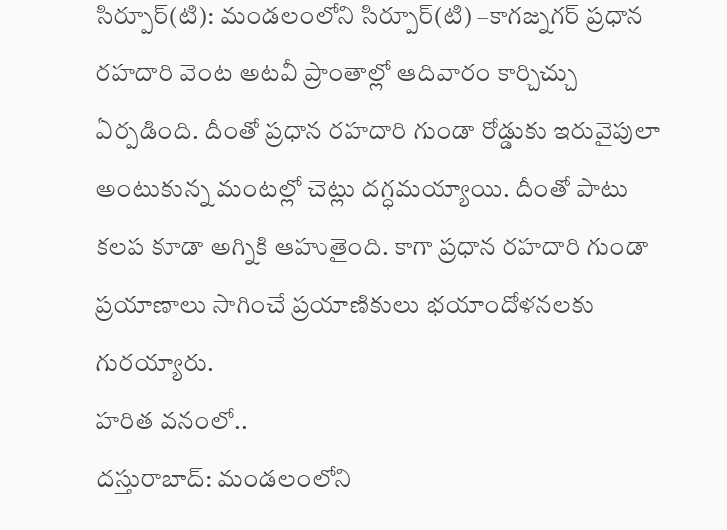సిర్పూర్(టి): మండలంలోని సిర్పూర్(టి) –కాగజ్నగర్ ప్రధాన రహదారి వెంట అటవీ ప్రాంతాల్లో ఆదివారం కార్చిచ్చు ఏర్పడింది. దీంతో ప్రధాన రహదారి గుండా రోడ్డుకు ఇరువైపులా అంటుకున్న మంటల్లో చెట్లు దగ్ధమయ్యాయి. దీంతో పాటు కలప కూడా అగ్నికి ఆహుతైంది. కాగా ప్రధాన రహదారి గుండా ప్రయాణాలు సాగించే ప్రయాణికులు భయాందోళనలకు గురయ్యారు.
హరిత వనంలో..
దస్తురాబాద్: మండలంలోని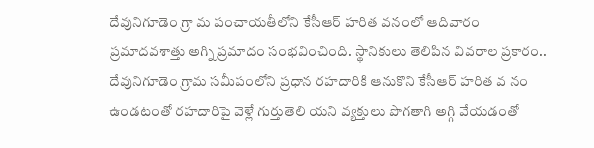దేవునిగూడెం గ్రా మ పంచాయతీలోని కేసీఆర్ హరిత వనంలో ఆదివారం ప్రమాదవశాత్తు అగ్ని ప్రమాదం సంభవించింది. స్థానికులు తెలిపిన వివరాల ప్రకారం.. దేవునిగూడెం గ్రామ సమీపంలోని ప్రధాన రహదారికి ఆనుకొని కేసీఆర్ హరిత వ నం ఉండటంతో రహదారిపై వెళ్లే గుర్తుతెలి యని వ్యక్తులు పొగతాగి అగ్గి వేయడంతో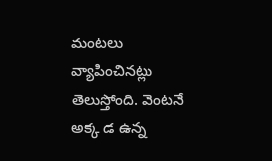మంటలు వ్యాపించినట్లు తెలుస్తోంది. వెంటనే అక్క డ ఉన్న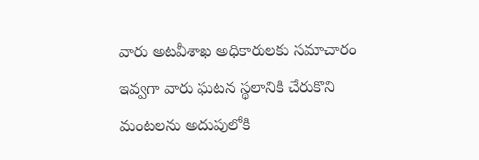వారు అటవీశాఖ అధికారులకు సమాచారం ఇవ్వగా వారు ఘటన స్థలానికి చేరుకొని మంటలను అదుపులోకి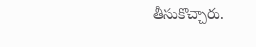తీసుకొచ్చారు.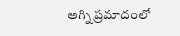అగ్ని ప్రమాదంలో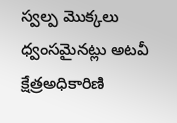స్వల్ప మొక్కలు ధ్వంసమైనట్లు అటవీ క్షేత్రఅధికారిణి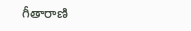గీతారాణి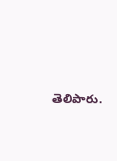తెలిపారు.